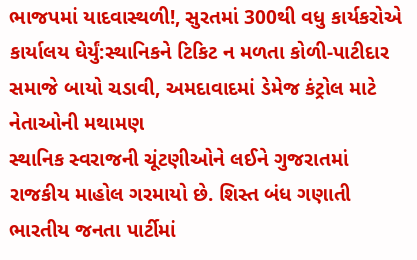ભાજપમાં યાદવાસ્થળી!, સુરતમાં 300થી વધુ કાર્યકરોએ કાર્યાલય ઘેર્યું:સ્થાનિકને ટિકિટ ન મળતા કોળી-પાટીદાર સમાજે બાયો ચડાવી, અમદાવાદમાં ડેમેજ કંટ્રોલ માટે નેતાઓની મથામણ
સ્થાનિક સ્વરાજની ચૂંટણીઓને લઈને ગુજરાતમાં રાજકીય માહોલ ગરમાયો છે. શિસ્ત બંધ ગણાતી ભારતીય જનતા પાર્ટીમાં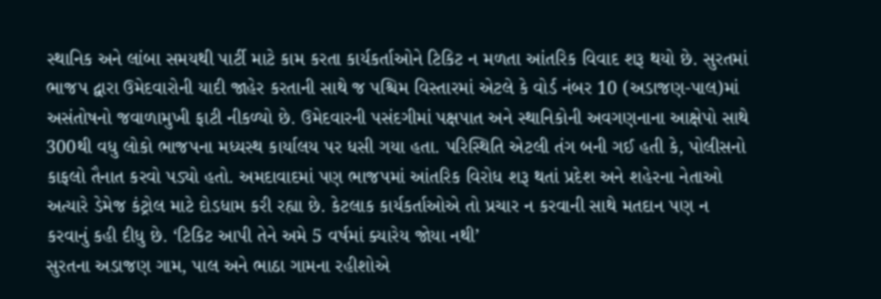સ્થાનિક અને લાંબા સમયથી પાર્ટી માટે કામ કરતા કાર્યકર્તાઓને ટિકિટ ન મળતા આંતરિક વિવાદ શરૂ થયો છે. સુરતમાં ભાજપ દ્વારા ઉમેદવારોની યાદી જાહેર કરતાની સાથે જ પશ્ચિમ વિસ્તારમાં એટલે કે વોર્ડ નંબર 10 (અડાજણ-પાલ)માં અસંતોષનો જવાળામુખી ફાટી નીકળ્યો છે. ઉમેદવારની પસંદગીમાં પક્ષપાત અને સ્થાનિકોની અવગણનાના આક્ષેપો સાથે 300થી વધુ લોકો ભાજપના મધ્યસ્થ કાર્યાલય પર ધસી ગયા હતા. પરિસ્થિતિ એટલી તંગ બની ગઈ હતી કે, પોલીસનો કાફલો તૈનાત કરવો પડ્યો હતો. અમદાવાદમાં પણ ભાજપમાં આંતરિક વિરોધ શરૂ થતાં પ્રદેશ અને શહેરના નેતાઓ અત્યારે ડેમેજ કંટ્રોલ માટે દોડધામ કરી રહ્યા છે. કેટલાક કાર્યકર્તાઓએ તો પ્રચાર ન કરવાની સાથે મતદાન પણ ન કરવાનું કહી દીધુ છે. ‘ટિકિટ આપી તેને અમે 5 વર્ષમાં ક્યારેય જોયા નથી’
સુરતના અડાજણ ગામ, પાલ અને ભાઠા ગામના રહીશોએ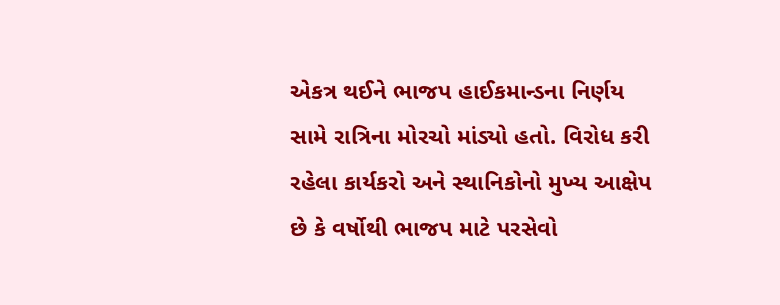એકત્ર થઈને ભાજપ હાઈકમાન્ડના નિર્ણય સામે રાત્રિના મોરચો માંડ્યો હતો. વિરોધ કરી રહેલા કાર્યકરો અને સ્થાનિકોનો મુખ્ય આક્ષેપ છે કે વર્ષોથી ભાજપ માટે પરસેવો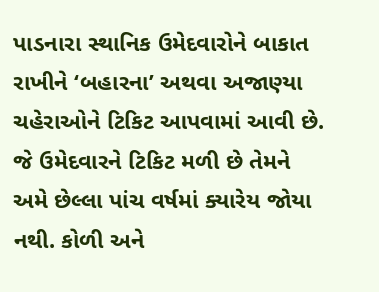પાડનારા સ્થાનિક ઉમેદવારોને બાકાત રાખીને ‘બહારના’ અથવા અજાણ્યા ચહેરાઓને ટિકિટ આપવામાં આવી છે. જે ઉમેદવારને ટિકિટ મળી છે તેમને અમે છેલ્લા પાંચ વર્ષમાં ક્યારેય જોયા નથી. કોળી અને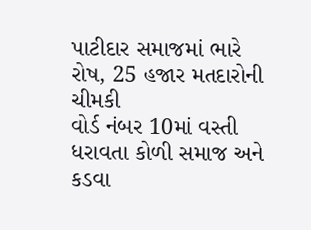પાટીદાર સમાજમાં ભારે રોષ, 25 હજાર મતદારોની ચીમકી
વોર્ડ નંબર 10માં વસ્તી ધરાવતા કોળી સમાજ અને કડવા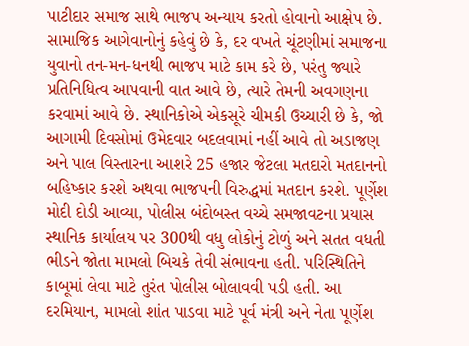પાટીદાર સમાજ સાથે ભાજપ અન્યાય કરતો હોવાનો આક્ષેપ છે. સામાજિક આગેવાનોનું કહેવું છે કે, દર વખતે ચૂંટણીમાં સમાજના યુવાનો તન-મન-ધનથી ભાજપ માટે કામ કરે છે, પરંતુ જ્યારે પ્રતિનિધિત્વ આપવાની વાત આવે છે, ત્યારે તેમની અવગણના કરવામાં આવે છે. સ્થાનિકોએ એકસૂરે ચીમકી ઉચ્ચારી છે કે, જો આગામી દિવસોમાં ઉમેદવાર બદલવામાં નહીં આવે તો અડાજણ અને પાલ વિસ્તારના આશરે 25 હજાર જેટલા મતદારો મતદાનનો બહિષ્કાર કરશે અથવા ભાજપની વિરુદ્ધમાં મતદાન કરશે. પૂર્ણેશ મોદી દોડી આવ્યા, પોલીસ બંદોબસ્ત વચ્ચે સમજાવટના પ્રયાસ
સ્થાનિક કાર્યાલય પર 300થી વધુ લોકોનું ટોળું અને સતત વધતી ભીડને જોતા મામલો બિચકે તેવી સંભાવના હતી. પરિસ્થિતિને કાબૂમાં લેવા માટે તુરંત પોલીસ બોલાવવી પડી હતી. આ દરમિયાન, મામલો શાંત પાડવા માટે પૂર્વ મંત્રી અને નેતા પૂર્ણેશ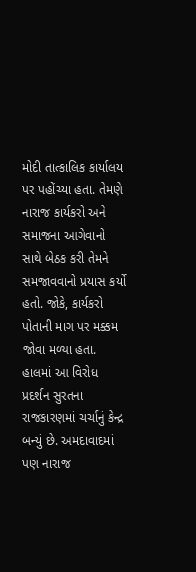મોદી તાત્કાલિક કાર્યાલય પર પહોંચ્યા હતા. તેમણે નારાજ કાર્યકરો અને સમાજના આગેવાનો સાથે બેઠક કરી તેમને સમજાવવાનો પ્રયાસ કર્યો હતો. જોકે, કાર્યકરો પોતાની માગ પર મક્કમ જોવા મળ્યા હતા. હાલમાં આ વિરોધ પ્રદર્શન સુરતના રાજકારણમાં ચર્ચાનું કેન્દ્ર બન્યું છે. અમદાવાદમાં પણ નારાજ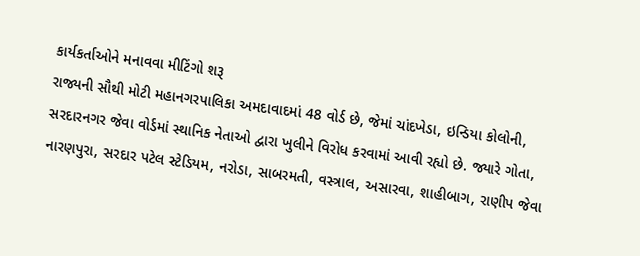કાર્યકર્તાઓને મનાવવા મીટિંગો શરૂ
રાજ્યની સૌથી મોટી મહાનગરપાલિકા અમદાવાદમાં 48 વોર્ડ છે, જેમાં ચાંદખેડા, ઇન્ડિયા કોલોની, સરદારનગર જેવા વોર્ડમાં સ્થાનિક નેતાઓ દ્વારા ખુલીને વિરોધ કરવામાં આવી રહ્યો છે. જ્યારે ગોતા, નારણપુરા, સરદાર પટેલ સ્ટેડિયમ, નરોડા, સાબરમતી, વસ્ત્રાલ, અસારવા, શાહીબાગ, રાણીપ જેવા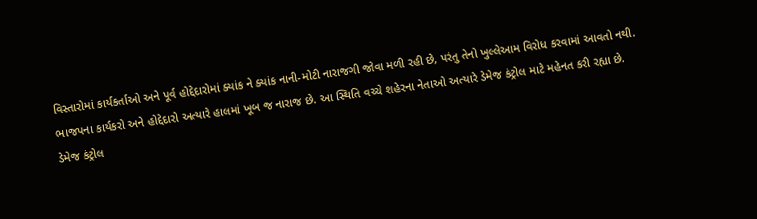વિસ્તારોમાં કાર્યકર્તાઓ અને પૂર્વ હોદ્દેદારોમાં ક્યાંક ને ક્યાંક નાની-મોટી નારાજગી જોવા મળી રહી છે, પરંતુ તેનો ખુલ્લેઆમ વિરોધ કરવામાં આવતો નથી. ભાજપના કાર્યકરો અને હોદ્દેદારો અત્યારે હાલમાં ખૂબ જ નારાજ છે. આ સ્થિતિ વચ્ચે શહેરના નેતાઓ અત્યારે ડેમેજ કંટ્રોલ માટે મહેનત કરી રહ્યા છે. ડેમેજ કંટ્રોલ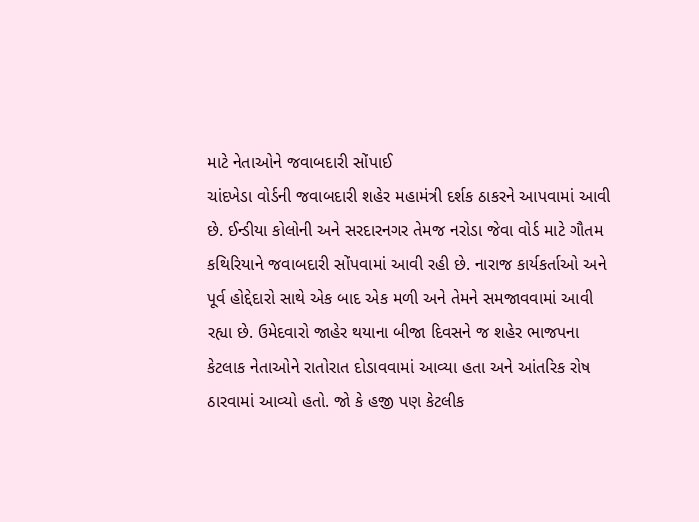માટે નેતાઓને જવાબદારી સોંપાઈ
ચાંદખેડા વોર્ડની જવાબદારી શહેર મહામંત્રી દર્શક ઠાકરને આપવામાં આવી છે. ઈન્ડીયા કોલોની અને સરદારનગર તેમજ નરોડા જેવા વોર્ડ માટે ગૌતમ કથિરિયાને જવાબદારી સોંપવામાં આવી રહી છે. નારાજ કાર્યકર્તાઓ અને પૂર્વ હોદ્દેદારો સાથે એક બાદ એક મળી અને તેમને સમજાવવામાં આવી રહ્યા છે. ઉમેદવારો જાહેર થયાના બીજા દિવસને જ શહેર ભાજપના કેટલાક નેતાઓને રાતોરાત દોડાવવામાં આવ્યા હતા અને આંતરિક રોષ ઠારવામાં આવ્યો હતો. જો કે હજી પણ કેટલીક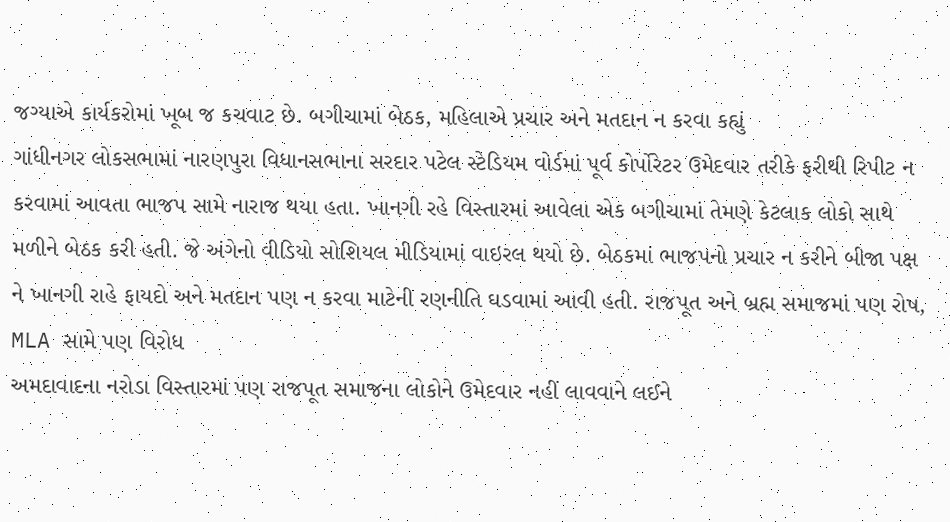જગ્યાએ કાર્યકરોમાં ખૂબ જ કચવાટ છે. બગીચામાં બેઠક, મહિલાએ પ્રચાર અને મતદાન ન કરવા કહ્યું
ગાંધીનગર લોકસભામાં નારણપુરા વિધાનસભાના સરદાર પટેલ સ્ટેડિયમ વોર્ડમાં પૂર્વ કોર્પોરેટર ઉમેદવાર તરીકે ફરીથી રિપીટ ન કરવામાં આવતા ભાજપ સામે નારાજ થયા હતા. ખાનગી રહે વિસ્તારમાં આવેલા એક બગીચામાં તેમણે કેટલાક લોકો સાથે મળીને બેઠક કરી હતી. જે અંગેનો વીડિયો સોશિયલ મીડિયામાં વાઇરલ થયો છે. બેઠકમાં ભાજપનો પ્રચાર ન કરીને બીજા પક્ષ ને ખાનગી રાહે ફાયદો અને મતદાન પણ ન કરવા માટેની રણનીતિ ઘડવામાં આવી હતી. રાજપૂત અને બ્રહ્મ સમાજમાં પણ રોષ, MLA સામે પણ વિરોધ
અમદાવાદના નરોડા વિસ્તારમાં પણ રાજપૂત સમાજના લોકોને ઉમેદવાર નહીં લાવવાને લઈને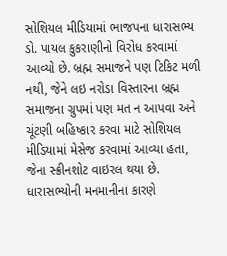સોશિયલ મીડિયામાં ભાજપના ધારાસભ્ય ડો. પાયલ કુકરાણીનો વિરોધ કરવામાં આવ્યો છે. બ્રહ્મ સમાજને પણ ટિકિટ મળી નથી, જેને લઇ નરોડા વિસ્તારના બ્રહ્મ સમાજના ગ્રુપમાં પણ મત ન આપવા અને ચૂંટણી બહિષ્કાર કરવા માટે સોશિયલ મીડિયામાં મેસેજ કરવામાં આવ્યા હતા, જેના સ્ક્રીનશોટ વાઇરલ થયા છે. ધારાસભ્યોની મનમાનીના કારણે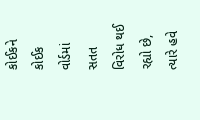કોઈકને કોઈક વોર્ડમાં સતત વિરોધ થઈ રહ્યો છે, ત્યારે હવે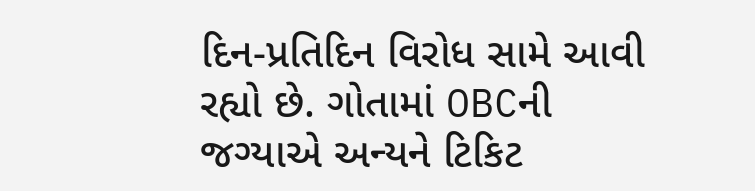દિન-પ્રતિદિન વિરોધ સામે આવી રહ્યો છે. ગોતામાં OBCની જગ્યાએ અન્યને ટિકિટ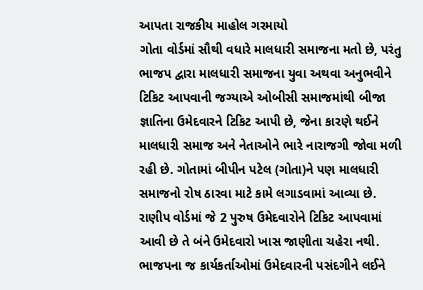આપતા રાજકીય માહોલ ગરમાયો
ગોતા વોર્ડમાં સૌથી વધારે માલધારી સમાજના મતો છે, પરંતુ ભાજપ દ્વારા માલધારી સમાજના યુવા અથવા અનુભવીને ટિકિટ આપવાની જગ્યાએ ઓબીસી સમાજમાંથી બીજા જ્ઞાતિના ઉમેદવારને ટિકિટ આપી છે, જેના કારણે થઈને માલધારી સમાજ અને નેતાઓને ભારે નારાજગી જોવા મળી રહી છે. ગોતામાં બીપીન પટેલ (ગોતા)ને પણ માલધારી સમાજનો રોષ ઠારવા માટે કામે લગાડવામાં આવ્યા છે. રાણીપ વોર્ડમાં જે 2 પુરુષ ઉમેદવારોને ટિકિટ આપવામાં આવી છે તે બંને ઉમેદવારો ખાસ જાણીતા ચહેરા નથી. ભાજપના જ કાર્યકર્તાઓમાં ઉમેદવારની પસંદગીને લઈને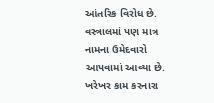આંતરિક વિરોધ છે. વસ્ત્રાલમાં પણ માત્ર નામના ઉમેદવારો આપવામાં આવ્યા છે. ખરેખર કામ કરનારા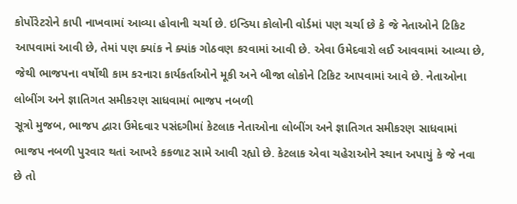કોર્પોરેટરોને કાપી નાખવામાં આવ્યા હોવાની ચર્ચા છે. ઇન્ડિયા કોલોની વોર્ડમાં પણ ચર્ચા છે કે જે નેતાઓને ટિકિટ આપવામાં આવી છે, તેમાં પણ ક્યાંક ને ક્યાંક ગોઠવણ કરવામાં આવી છે. એવા ઉમેદવારો લઈ આવવામાં આવ્યા છે, જેથી ભાજપના વર્ષોથી કામ કરનારા કાર્યકર્તાઓને મૂકી અને બીજા લોકોને ટિકિટ આપવામાં આવે છે. નેતાઓના લોબીંગ અને જ્ઞાતિગત સમીકરણ સાધવામાં ભાજપ નબળી
સૂત્રો મુજબ, ભાજપ દ્વારા ઉમેદવાર પસંદગીમાં કેટલાક નેતાઓના લોબીંગ અને જ્ઞાતિગત સમીકરણ સાધવામાં ભાજપ નબળી પુરવાર થતાં આખરે કકળાટ સામે આવી રહ્યો છે. કેટલાક એવા ચહેરાઓને સ્થાન અપાયું કે જે નવા છે તો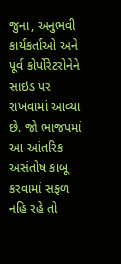જુના, અનુભવી કાર્યકર્તાઓ અને પૂર્વ કોર્પોરેટરોનેને સાઇડ પર રાખવામાં આવ્યા છે. જો ભાજપમાં આ આંતરિક અસંતોષ કાબૂ કરવામાં સફળ નહિ રહે તો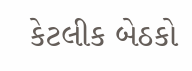કેટલીક બેઠકો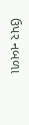ઉપર નબળા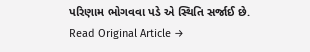પરિણામ ભોગવવા પડે એ સ્થિતિ સર્જાઈ છે.
Read Original Article →